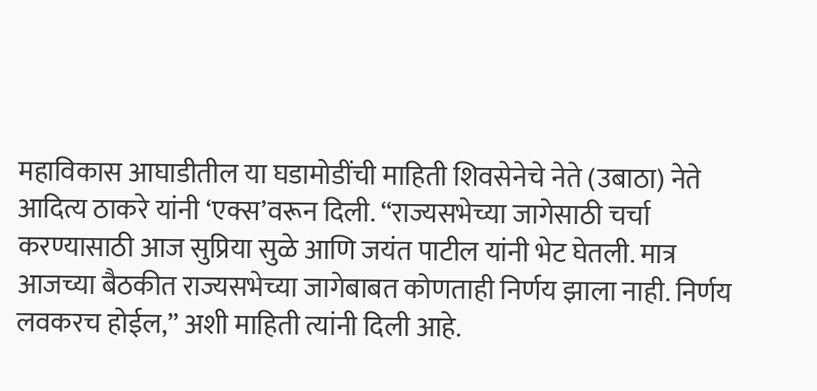महाविकास आघाडीतील या घडामोडींची माहिती शिवसेनेचे नेते (उबाठा) नेते आदित्य ठाकरे यांनी ‘एक्स’वरून दिली. “राज्यसभेच्या जागेसाठी चर्चा करण्यासाठी आज सुप्रिया सुळे आणि जयंत पाटील यांनी भेट घेतली. मात्र आजच्या बैठकीत राज्यसभेच्या जागेबाबत कोणताही निर्णय झाला नाही. निर्णय लवकरच होईल,” अशी माहिती त्यांनी दिली आहे.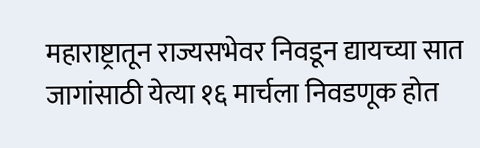महाराष्ट्रातून राज्यसभेवर निवडून द्यायच्या सात जागांसाठी येत्या १६ मार्चला निवडणूक होत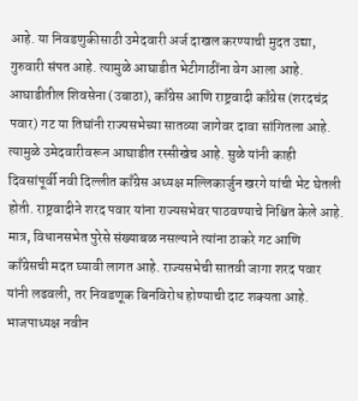आहे. या निवडणुकीसाठी उमेदवारी अर्ज दाखल करण्याची मुदत उद्या, गुरुवारी संपत आहे. त्यामुळे आघाडीत भेटीगाठींना वेग आला आहे. आघाडीतील शिवसेना (उबाठा), काँग्रेस आणि राष्ट्रवादी काँग्रेस (शरदचंद्र पवार) गट या तिघांनी राज्यसभेच्या सातव्या जागेवर दावा सांगितला आहे. त्यामुळे उमेदवारीवरून आघाडीत रस्सीखेच आहे. सुळे यांनी काही दिवसांपूर्वी नवी दिल्लीत काँग्रेस अध्यक्ष मल्लिकार्जुन खरगे यांची भेट घेतली होती. राष्ट्रवादीने शरद पवार यांना राज्यसभेवर पाठवण्याचे निश्चित केले आहे. मात्र, विधानसभेत पुरेसे संख्याबळ नसल्याने त्यांना ठाकरे गट आणि काँग्रेसची मदत घ्यावी लागत आहे. राज्यसभेची सातवी जागा शरद पवार यांनी लढवली, तर निवडणूक बिनविरोध होण्याची दाट शक्यता आहे.
भाजपाध्यक्ष नवीन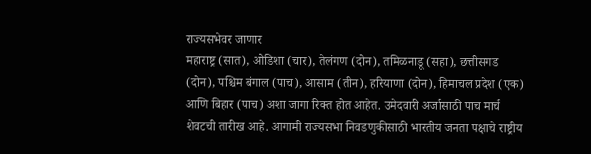राज्यसभेवर जाणार
महाराष्ट्र (सात), ओडिशा (चार), तेलंगण (दोन), तमिळनाडू (सहा), छत्तीसगड (दोन), पश्चिम बंगाल (पाच), आसाम (तीन), हरियाणा (दोन), हिमाचल प्रदेश (एक) आणि बिहार (पाच) अशा जागा रिक्त होत आहेत. उमेदवारी अर्जासाठी पाच मार्च शेवटची तारीख आहे. आगामी राज्यसभा निवडणुकीसाठी भारतीय जनता पक्षाचे राष्ट्रीय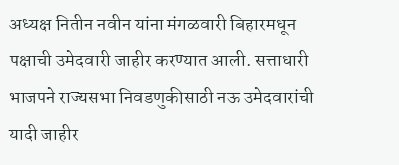अध्यक्ष नितीन नवीन यांना मंगळवारी बिहारमधून पक्षाची उमेदवारी जाहीर करण्यात आली. सत्ताधारी भाजपने राज्यसभा निवडणुकीसाठी नऊ उमेदवारांची यादी जाहीर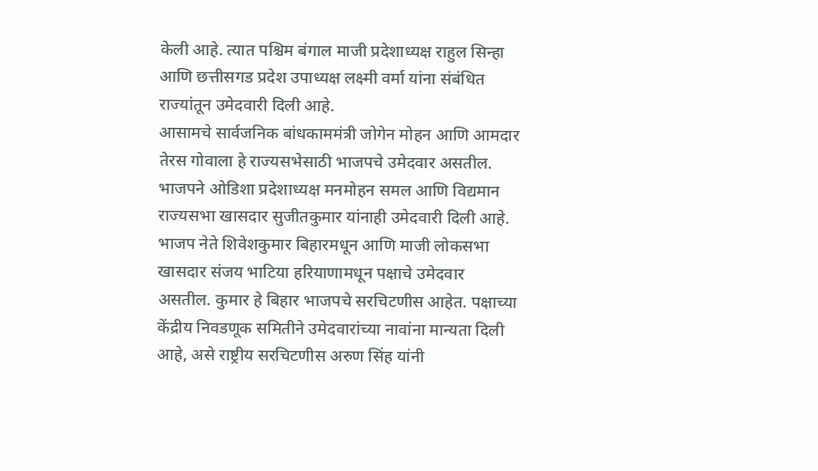केली आहे. त्यात पश्चिम बंगाल माजी प्रदेशाध्यक्ष राहुल सिन्हा आणि छत्तीसगड प्रदेश उपाध्यक्ष लक्ष्मी वर्मा यांना संबंधित राज्यांतून उमेदवारी दिली आहे.
आसामचे सार्वजनिक बांधकाममंत्री जोगेन मोहन आणि आमदार तेरस गोवाला हे राज्यसभेसाठी भाजपचे उमेदवार असतील. भाजपने ओडिशा प्रदेशाध्यक्ष मनमोहन समल आणि विद्यमान राज्यसभा खासदार सुजीतकुमार यांनाही उमेदवारी दिली आहे. भाजप नेते शिवेशकुमार बिहारमधून आणि माजी लोकसभा खासदार संजय भाटिया हरियाणामधून पक्षाचे उमेदवार असतील. कुमार हे बिहार भाजपचे सरचिटणीस आहेत. पक्षाच्या केंद्रीय निवडणूक समितीने उमेदवारांच्या नावांना मान्यता दिली आहे, असे राष्ट्रीय सरचिटणीस अरुण सिंह यांनी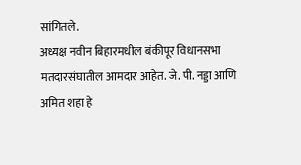सांगितले.
अध्यक्ष नवीन बिहारमधील बंकीपूर विधानसभा मतदारसंघातील आमदार आहेत. जे. पी. नड्डा आणि अमित शहा हे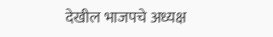देखील भाजपचे अध्यक्ष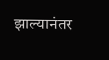झाल्यानंतर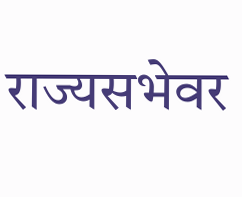राज्यसभेवर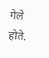गेले होते.